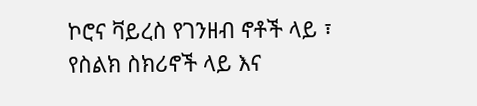ኮሮና ቫይረስ የገንዘብ ኖቶች ላይ ፣ የስልክ ስክሪኖች ላይ እና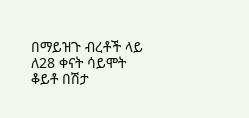በማይዝጉ ብረቶች ላይ ለ28 ቀናት ሳይሞት ቆይቶ በሽታ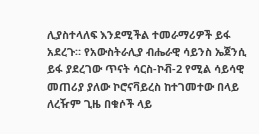ሊያስተላለፍ እንደሚችል ተመራማሪዎች ይፋ አደረጉ። የአውስትራሊያ ብሔራዊ ሳይንስ ኤጀንሲ ይፋ ያደረገው ጥናት ሳርስ-ኮቭ-2 የሚል ሳይሳዊ መጠሪያ ያለው ኮሮናቫይረስ ከተገመተው በላይ ለረዥም ጊዜ በቁሶች ላይ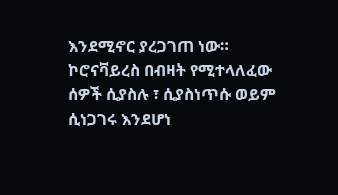እንደሚኖር ያረጋገጠ ነው። ኮሮናቫይረስ በብዛት የሚተላለፈው ሰዎች ሲያስሉ ፣ ሲያስነጥሱ ወይም ሲነጋገሩ እንደሆነ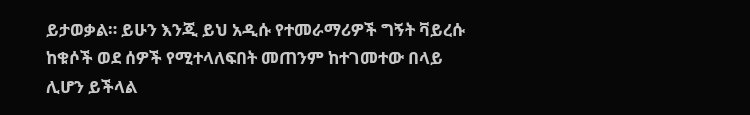ይታወቃል። ይሁን እንጂ ይህ አዲሱ የተመራማሪዎች ግኝት ቫይረሱ ከቁሶች ወደ ሰዎች የሚተላለፍበት መጠንም ከተገመተው በላይ ሊሆን ይችላል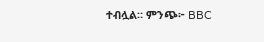ተብሏል። ምንጭ፦ BBC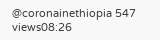@coronainethiopia 547 views08:26